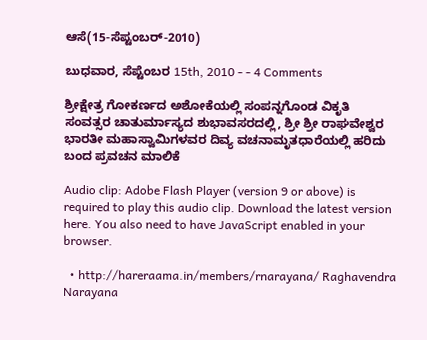ಆಸೆ(15-ಸೆಪ್ಟಂಬರ್-2010)

ಬುಧವಾರ, ಸೆಪ್ಟೆಂಬರ 15th, 2010 - - 4 Comments

ಶ್ರೀಕ್ಷೇತ್ರ ಗೋಕರ್ಣದ ಅಶೋಕೆಯಲ್ಲಿ ಸಂಪನ್ನಗೊಂಡ ವಿಕೃತಿ ಸಂವತ್ಸರ ಚಾತುರ್ಮಾಸ್ಯದ ಶುಭಾವಸರದಲ್ಲಿ, ಶ್ರೀ ಶ್ರೀ ರಾಘವೇಶ್ವರ ಭಾರತೀ ಮಹಾಸ್ವಾಮಿಗಳವರ ದಿವ್ಯ ವಚನಾಮೃತಧಾರೆಯಲ್ಲಿ ಹರಿದು ಬಂದ ಪ್ರವಚನ ಮಾಲಿಕೆ

Audio clip: Adobe Flash Player (version 9 or above) is required to play this audio clip. Download the latest version here. You also need to have JavaScript enabled in your browser.

  • http://hareraama.in/members/rnarayana/ Raghavendra Narayana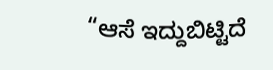“ಆಸೆ ಇದ್ದುಬಿಟ್ಟಿದೆ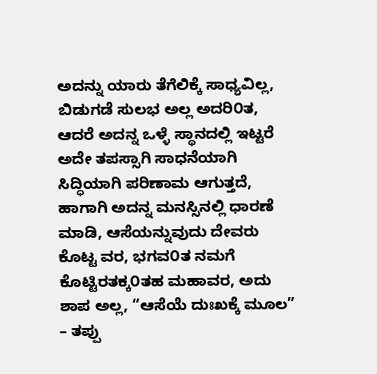ಅದನ್ನು ಯಾರು ತೆಗೆಲಿಕ್ಕೆ ಸಾಧ್ಯವಿಲ್ಲ, ಬಿಡುಗಡೆ ಸುಲಭ ಅಲ್ಲ ಅದರಿ೦ತ, ಆದರೆ ಅದನ್ನ ಒಳ್ಳೆ ಸ್ಥಾನದಲ್ಲಿ ಇಟ್ಟರೆ ಅದೇ ತಪಸ್ಸಾಗಿ ಸಾಧನೆಯಾಗಿ ಸಿದ್ಧಿಯಾಗಿ ಪರಿಣಾಮ ಆಗುತ್ತದೆ, ಹಾಗಾಗಿ ಅದನ್ನ ಮನಸ್ಸಿನಲ್ಲಿ ಧಾರಣೆ ಮಾಡಿ, ಆಸೆಯನ್ನುವುದು ದೇವರು ಕೊಟ್ಟ ವರ, ಭಗವ೦ತ ನಮಗೆ ಕೊಟ್ಟಿರತಕ್ಕ೦ತಹ ಮಹಾವರ, ಅದು ಶಾಪ ಅಲ್ಲ, “ಆಸೆಯೆ ದುಃಖಕ್ಕೆ ಮೂಲ” – ತಪ್ಪು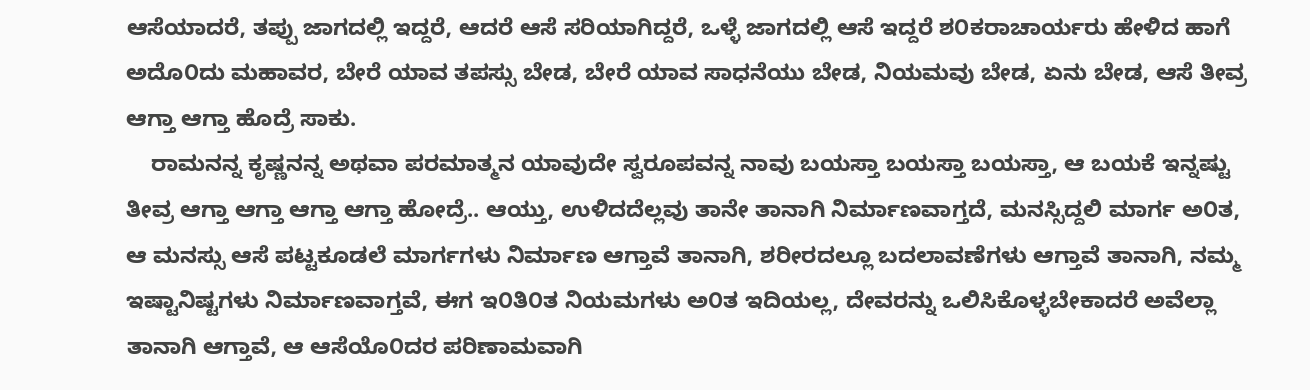ಆಸೆಯಾದರೆ, ತಪ್ಪು ಜಾಗದಲ್ಲಿ ಇದ್ದರೆ, ಆದರೆ ಆಸೆ ಸರಿಯಾಗಿದ್ದರೆ, ಒಳ್ಳೆ ಜಾಗದಲ್ಲಿ ಆಸೆ ಇದ್ದರೆ ಶ೦ಕರಾಚಾರ್ಯರು ಹೇಳಿದ ಹಾಗೆ ಅದೊ೦ದು ಮಹಾವರ, ಬೇರೆ ಯಾವ ತಪಸ್ಸು ಬೇಡ, ಬೇರೆ ಯಾವ ಸಾಧನೆಯು ಬೇಡ, ನಿಯಮವು ಬೇಡ, ಏನು ಬೇಡ, ಆಸೆ ತೀವ್ರ ಆಗ್ತಾ ಆಗ್ತಾ ಹೊದ್ರೆ ಸಾಕು.
    ರಾಮನನ್ನ ಕೃಷ್ಣನನ್ನ ಅಥವಾ ಪರಮಾತ್ಮನ ಯಾವುದೇ ಸ್ವರೂಪವನ್ನ ನಾವು ಬಯಸ್ತಾ ಬಯಸ್ತಾ ಬಯಸ್ತಾ, ಆ ಬಯಕೆ ಇನ್ನಷ್ಟು ತೀವ್ರ ಆಗ್ತಾ ಆಗ್ತಾ ಆಗ್ತಾ ಆಗ್ತಾ ಹೋದ್ರೆ.. ಆಯ್ತು, ಉಳಿದದೆಲ್ಲವು ತಾನೇ ತಾನಾಗಿ ನಿರ್ಮಾಣವಾಗ್ತದೆ, ಮನಸ್ಸಿದ್ದಲಿ ಮಾರ್ಗ ಅ೦ತ, ಆ ಮನಸ್ಸು ಆಸೆ ಪಟ್ಟಕೂಡಲೆ ಮಾರ್ಗಗಳು ನಿರ್ಮಾಣ ಆಗ್ತಾವೆ ತಾನಾಗಿ, ಶರೀರದಲ್ಲೂ ಬದಲಾವಣೆಗಳು ಆಗ್ತಾವೆ ತಾನಾಗಿ, ನಮ್ಮ ಇಷ್ಟಾನಿಷ್ಟಗಳು ನಿರ್ಮಾಣವಾಗ್ತವೆ, ಈಗ ಇ೦ತಿ೦ತ ನಿಯಮಗಳು ಅ೦ತ ಇದಿಯಲ್ಲ, ದೇವರನ್ನು ಒಲಿಸಿಕೊಳ್ಳಬೇಕಾದರೆ ಅವೆಲ್ಲಾ ತಾನಾಗಿ ಆಗ್ತಾವೆ, ಆ ಆಸೆಯೊ೦ದರ ಪರಿಣಾಮವಾಗಿ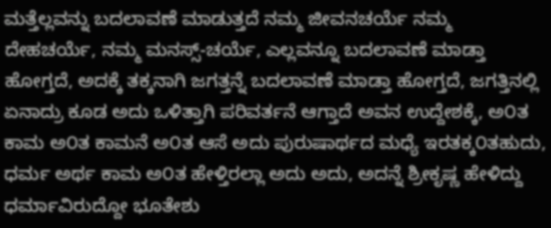ಮತ್ತೆಲ್ಲವನ್ನು ಬದಲಾವಣೆ ಮಾಡುತ್ತದೆ ನಮ್ಮ ಜೀವನಚರ್ಯೆ ನಮ್ಮ ದೇಹಚರ್ಯೆ, ನಮ್ಮ ಮನಸ್ಸ್-ಚರ್ಯೆ, ಎಲ್ಲವನ್ನೂ ಬದಲಾವಣೆ ಮಾಡ್ತಾ ಹೋಗ್ತದೆ, ಅದಕ್ಕೆ ತಕ್ಕನಾಗಿ ಜಗತ್ತನ್ನೆ ಬದಲಾವಣೆ ಮಾಡ್ತಾ ಹೋಗ್ತದೆ, ಜಗತ್ತಿನಲ್ಲಿ ಏನಾದ್ರು ಕೂಡ ಅದು ಒಳಿತ್ತಾಗಿ ಪರಿವರ್ತನೆ ಆಗ್ತಾದೆ ಅವನ ಉದ್ದೇಶಕ್ಕೆ, ಅ೦ತ ಕಾಮ ಅ೦ತ ಕಾಮನೆ ಅ೦ತ ಆಸೆ ಅದು ಪುರುಷಾರ್ಥದ ಮಧ್ಯೆ ಇರತಕ್ಕ೦ತಹುದು, ಧರ್ಮ ಅರ್ಥ ಕಾಮ ಅ೦ತ ಹೇಳ್ತಿರಲ್ಲಾ ಅದು ಅದು, ಅದನ್ನೆ ಶ್ರೀಕೃಷ್ಣ ಹೇಳಿದ್ದು ಧರ್ಮಾವಿರುದ್ದೋ ಭೂತೇಶು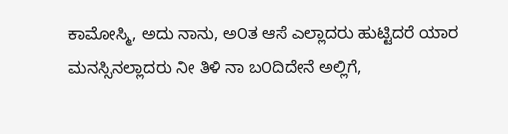ಕಾಮೋಸ್ಮಿ, ಅದು ನಾನು, ಅ೦ತ ಆಸೆ ಎಲ್ಲಾದರು ಹುಟ್ಟಿದರೆ ಯಾರ ಮನಸ್ಸಿನಲ್ಲಾದರು ನೀ ತಿಳಿ ನಾ ಬ೦ದಿದೇನೆ ಅಲ್ಲಿಗೆ,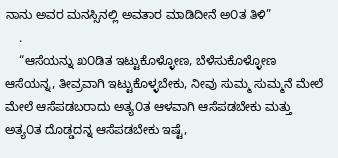ನಾನು ಅವರ ಮನಸ್ಸಿನಲ್ಲಿ ಅವತಾರ ಮಾಡಿದೀನೆ ಅ೦ತ ತಿಳಿ”
    .
    “ಆಸೆಯನ್ನು ಖ೦ಡಿತ ಇಟ್ಟುಕೊಳ್ಳೋಣ, ಬೆಳೆಸುಕೊಳ್ಳೋಣ ಆಸೆಯನ್ನ, ತೀವ್ರವಾಗಿ ಇಟ್ಟುಕೊಳ್ಳಬೇಕು, ನೀವು ಸುಮ್ಮ ಸುಮ್ಮನೆ ಮೇಲೆ ಮೇಲೆ ಆಸೆಪಡಬರಾದು ಅತ್ಯ೦ತ ಆಳವಾಗಿ ಆಸೆಪಡಬೇಕು ಮತ್ತು ಅತ್ಯ೦ತ ದೊಡ್ಡದನ್ನ ಆಸೆಪಡಬೇಕು ಇಷ್ಟೆ,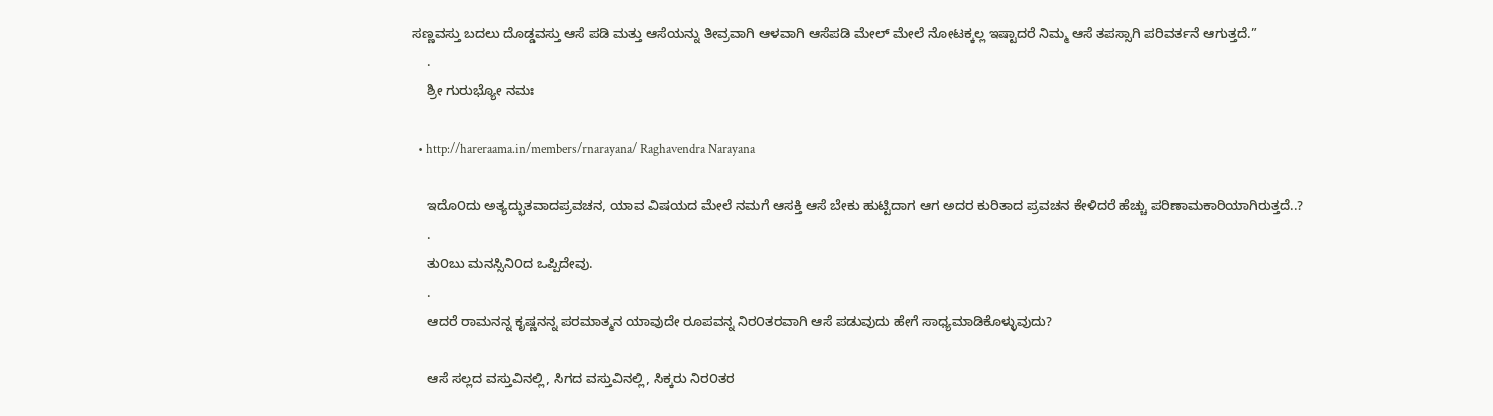ಸಣ್ಣವಸ್ತು ಬದಲು ದೊಡ್ಡವಸ್ತು ಆಸೆ ಪಡಿ ಮತ್ತು ಆಸೆಯನ್ನು ತೀವ್ರವಾಗಿ ಆಳವಾಗಿ ಆಸೆಪಡಿ ಮೇಲ್ ಮೇಲೆ ನೋಟಕ್ಕಲ್ಲ ಇಷ್ಟಾದರೆ ನಿಮ್ಮ ಆಸೆ ತಪಸ್ಸಾಗಿ ಪರಿವರ್ತನೆ ಆಗುತ್ತದೆ.”
    .
    ಶ್ರೀ ಗುರುಭ್ಯೋ ನಮಃ

  • http://hareraama.in/members/rnarayana/ Raghavendra Narayana

    ಇದೊ೦ದು ಅತ್ಯದ್ಭುತವಾದಪ್ರವಚನ, ಯಾವ ವಿಷಯದ ಮೇಲೆ ನಮಗೆ ಆಸಕ್ತಿ ಆಸೆ ಬೇಕು ಹುಟ್ಟಿದಾಗ ಆಗ ಅದರ ಕುರಿತಾದ ಪ್ರವಚನ ಕೇಳಿದರೆ ಹೆಚ್ಚು ಪರಿಣಾಮಕಾರಿಯಾಗಿರುತ್ತದೆ..?
    .
    ತು೦ಬು ಮನಸ್ಸಿನಿ೦ದ ಒಪ್ಪಿದೇವು.
    .
    ಆದರೆ ರಾಮನನ್ನ ಕೃಷ್ಣನನ್ನ ಪರಮಾತ್ಮನ ಯಾವುದೇ ರೂಪವನ್ನ ನಿರ೦ತರವಾಗಿ ಆಸೆ ಪಡುವುದು ಹೇಗೆ ಸಾಧ್ಯಮಾಡಿಕೊಳ್ಳುವುದು?

    ಆಸೆ ಸಲ್ಲದ ವಸ್ತುವಿನಲ್ಲಿ, ಸಿಗದ ವಸ್ತುವಿನಲ್ಲಿ, ಸಿಕ್ಕರು ನಿರ೦ತರ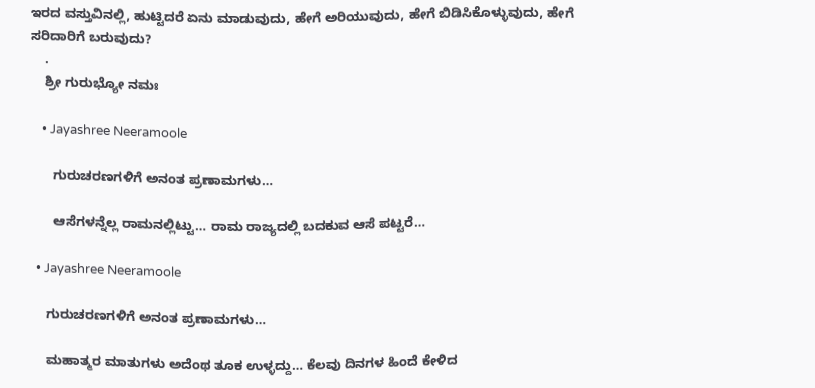ಇರದ ವಸ್ತುವಿನಲ್ಲಿ, ಹುಟ್ಟಿದರೆ ಏನು ಮಾಡುವುದು, ಹೇಗೆ ಅರಿಯುವುದು, ಹೇಗೆ ಬಿಡಿಸಿಕೊಳ್ಳುವುದು, ಹೇಗೆ ಸರಿದಾರಿಗೆ ಬರುವುದು?
    .
    ಶ್ರೀ ಗುರುಭ್ಯೋ ನಮಃ

    • Jayashree Neeramoole

      ಗುರುಚರಣಗಳಿಗೆ ಅನಂತ ಪ್ರಣಾಮಗಳು…

      ಆಸೆಗಳನ್ನೆಲ್ಲ ರಾಮನಲ್ಲಿಟ್ಟು… ರಾಮ ರಾಜ್ಯದಲ್ಲಿ ಬದಕುವ ಆಸೆ ಪಟ್ಟರೆ…

  • Jayashree Neeramoole

    ಗುರುಚರಣಗಳಿಗೆ ಅನಂತ ಪ್ರಣಾಮಗಳು…

    ಮಹಾತ್ಮರ ಮಾತುಗಳು ಅದೆಂಥ ತೂಕ ಉಳ್ಳದ್ದು… ಕೆಲವು ದಿನಗಳ ಹಿಂದೆ ಕೇಳಿದ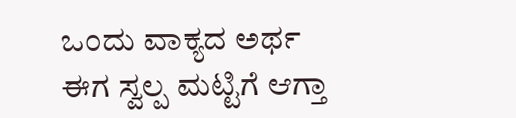ಒಂದು ವಾಕ್ಯದ ಅರ್ಥ ಈಗ ಸ್ವಲ್ಪ ಮಟ್ಟಿಗೆ ಆಗ್ತಾ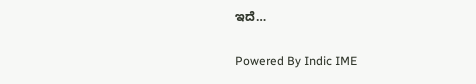ಇದೆ…

Powered By Indic IME